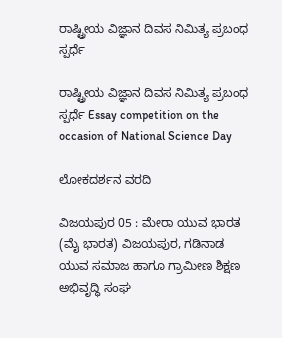ರಾಷ್ಟ್ರೀಯ ವಿಜ್ಞಾನ ದಿವಸ ನಿಮಿತ್ಯ ಪ್ರಬಂಧ ಸ್ಪರ್ಧೆ

ರಾಷ್ಟ್ರೀಯ ವಿಜ್ಞಾನ ದಿವಸ ನಿಮಿತ್ಯ ಪ್ರಬಂಧ ಸ್ಪರ್ಧೆ Essay competition on the occasion of National Science Day

ಲೋಕದರ್ಶನ ವರದಿ

ವಿಜಯಪುರ 05 : ಮೇರಾ ಯುವ ಭಾರತ (ಮೈ ಭಾರತ) ವಿಜಯಪುರ, ಗಡಿನಾಡ ಯುವ ಸಮಾಜ ಹಾಗೂ ಗ್ರಾಮೀಣ ಶಿಕ್ಷಣ ಅಭಿವೃದ್ಧಿ ಸಂಘ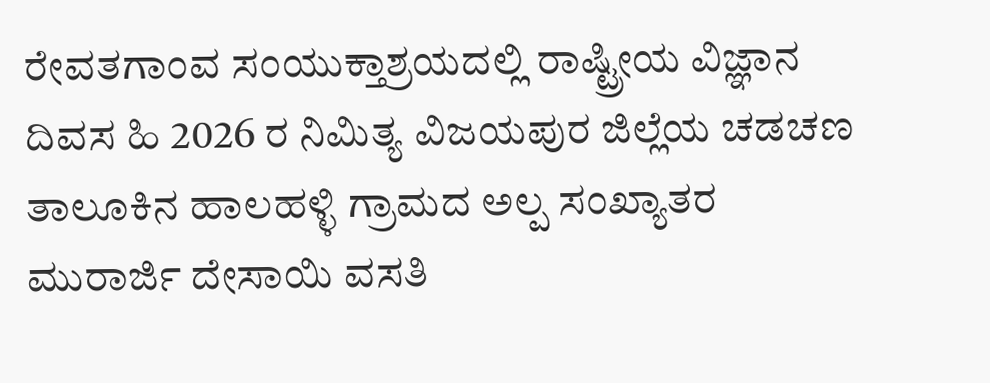ರೇವತಗಾಂವ ಸಂಯುಕ್ತಾಶ್ರಯದಲ್ಲಿ ರಾಷ್ಟ್ರೀಯ ವಿಜ್ಞಾನ ದಿವಸ ಹಿ 2026 ರ ನಿಮಿತ್ಯ ವಿಜಯಪುರ ಜಿಲ್ಲೆಯ ಚಡಚಣ ತಾಲೂಕಿನ ಹಾಲಹಳ್ಳಿ ಗ್ರಾಮದ ಅಲ್ಪ ಸಂಖ್ಯಾತರ ಮುರಾರ್ಜಿ ದೇಸಾಯಿ ವಸತಿ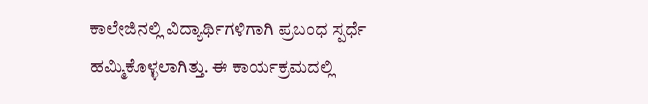ಕಾಲೇಜಿನಲ್ಲಿ ವಿದ್ಯಾರ್ಥಿಗಳಿಗಾಗಿ ಪ್ರಬಂಧ ಸ್ಪರ್ಧೆ ಹಮ್ಮಿಕೊಳ್ಳಲಾಗಿತ್ತು. ಈ ಕಾರ್ಯಕ್ರಮದಲ್ಲಿ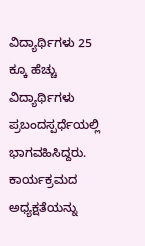ವಿದ್ಯಾರ್ಥಿಗಳು 25 ಕ್ಕೂ ಹೆಚ್ಚು ವಿದ್ಯಾರ್ಥಿಗಳು ಪ್ರಬಂದಸ್ಪರ್ಧೆಯಲ್ಲಿ ಭಾಗವಹಿಸಿದ್ದರು. ಕಾರ್ಯಕ್ರಮದ ಅಧ್ಯಕ್ಷತೆಯನ್ನು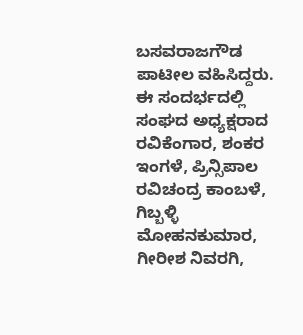ಬಸವರಾಜಗೌಡ ಪಾಟೀಲ ವಹಿಸಿದ್ದರು. ಈ ಸಂದರ್ಭದಲ್ಲಿ ಸಂಘದ ಅಧ್ಯಕ್ಷರಾದ ರವಿಕೆಂಗಾರ, ಶಂಕರ ಇಂಗಳೆ, ಪ್ರಿನ್ಸಿಪಾಲ ರವಿಚಂದ್ರ ಕಾಂಬಳೆ, ಗಿಬ್ಬಳ್ಳಿ ಮೋಹನಕುಮಾರ, ಗೀರೀಶ ನಿವರಗಿ,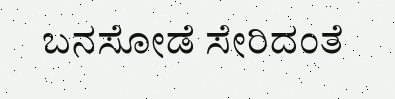ಬನಸೋಡೆ ಸೇರಿದಂತೆ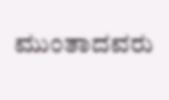ಮುಂತಾದವರು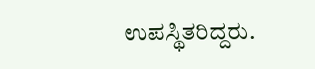ಉಪಸ್ಥಿತರಿದ್ದರು.